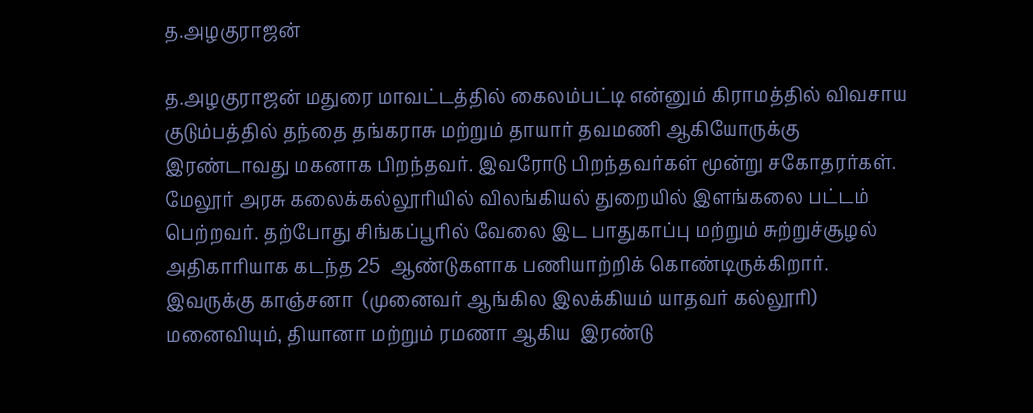த.அழகுராஜன்

த.அழகுராஜன் மதுரை மாவட்டத்தில் கைலம்பட்டி என்னும் கிராமத்தில் விவசாய குடும்பத்தில் தந்தை தங்கராசு மற்றும் தாயார் தவமணி ஆகியோருக்கு இரண்டாவது மகனாக பிறந்தவர். இவரோடு பிறந்தவர்கள் மூன்று சகோதரர்கள். மேலூர் அரசு கலைக்கல்லூரியில் விலங்கியல் துறையில் இளங்கலை பட்டம் பெற்றவர். தற்போது சிங்கப்பூரில் வேலை இட பாதுகாப்பு மற்றும் சுற்றுச்சூழல் அதிகாரியாக கடந்த 25  ஆண்டுகளாக பணியாற்றிக் கொண்டிருக்கிறார். இவருக்கு காஞ்சனா  (முனைவர் ஆங்கில இலக்கியம் யாதவர் கல்லூரி)  மனைவியும், தியானா மற்றும் ரமணா ஆகிய  இரண்டு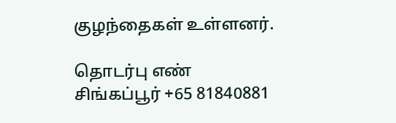குழந்தைகள் உள்ளனர்.

தொடர்பு எண்
சிங்கப்பூர் +65 81840881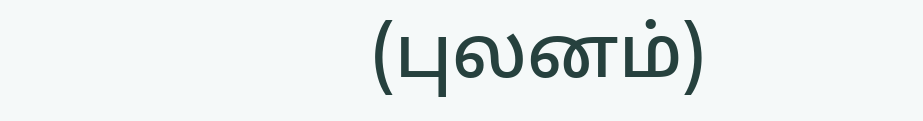(புலனம்)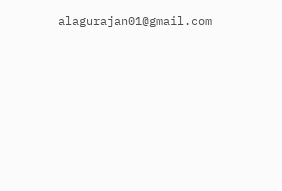alagurajan01@gmail.com